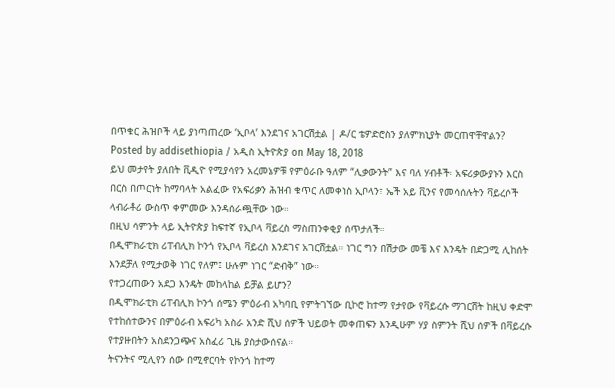በጥቁር ሕዝቦች ላይ ያነጣጠረው ‘ኢቦላ’ እንደገና አገርሽቷል | ዶ/ር ቴዎድሮስን ያለምክኒያት መርጠዋቸዋልን?
Posted by addisethiopia / አዲስ ኢትዮጵያ on May 18, 2018
ይህ መታየት ያለበት ቪዲዮ የሚያሳየን አረመኔዎቹ የምዕራቡ ዓለም “ሊቃውንት” እና ባለ ሃብቶች፡ አፍሪቃውያኑን እርስ በርስ በጦርነት ከማባላት አልፈው የአፍሪቃን ሕዝብ ቁጥር ለመቀነስ ኢቦላን፣ ኤች አይ ቪንና የመሳሰሉትን ቫይረሶች ላብራቶሪ ውስጥ ቀምመው እንዳሰራጯቸው ነው።
በዚህ ሳምንት ላይ ኢትዮጵያ ከፍተኛ የኢቦላ ቫይረስ ማስጠንቀቂያ ሰጥታለች።
በዲሞክራቲክ ሪፐብሊክ ኮንጎ የኢቦላ ቫይረስ እንደገና አገርሸቷል። ነገር ግን በሽታው መቼ እና እንዴት በድጋሚ ሊከሰት እንደቻለ የሚታወቅ ነገር የለም፤ ሁሉም ነገር “ድብቅ” ነው።
የተጋረጠውን አደጋ እንዴት መከላከል ይቻል ይሆን?
በዲሞክራቲክ ሪፐብሊክ ኮንጎ ሰሜን ምዕራብ አካባቢ የምትገኘው ቢኮሮ ከተማ የታየው የቫይረሱ ማገርሸት ከዚህ ቀድሞ የተከሰተውንና በምዕራብ አፍሪካ አስራ አንድ ሺህ ሰዎች ህይወት መቀጠፍን እንዲሁም ሃያ ስምንት ሺህ ሰዎች በቫይረሱ የተያዙበትን አስደንጋጭና አስፈሪ ጊዜ ያስታውሰናል።
ትናንትና ሚሊየን ሰው በሚኖርባት የኮንጎ ከተማ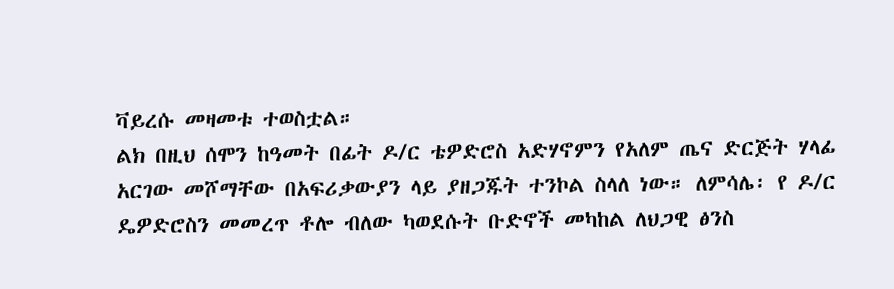ቫይረሱ መዛመቱ ተወስቷል።
ልክ በዚህ ሰሞን ከዓመት በፊት ዶ/ር ቴዎድሮስ አድሃኖምን የአለም ጤና ድርጅት ሃላፊ አርገው መሾማቸው በአፍሪቃውያን ላይ ያዘጋጁት ተንኮል ስላለ ነው። ለምሳሌ፡ የ ዶ/ር ዴዎድሮስን መመረጥ ቶሎ ብለው ካወደሱት ቡድኖች መካከል ለህጋዊ ፅንስ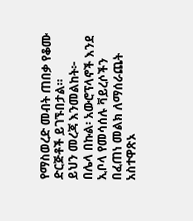የማስወረድ መብት ጠበቃ የቆሙ ድርጅቶች ይገኙበታል።
ይህን መረጃ እንመልከት፦
በሌላ በኩል፡ አውሮፕላኖች እንደ ኢቦላ የመሳሰሉ ቫይረሶችን በፈጠነ መልክ ለማሰራጨት አስተዋጽኦ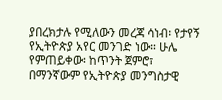ያበረክታሉ የሚለውን መረጃ ሳነብ፡ የታየኝ የኢትዮጵያ አየር መንገድ ነው። ሁሌ የምጠይቀው፡ ከጥንት ጀምሮ፣ በማንኛውም የኢትዮጵያ መንግስታዊ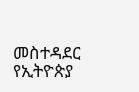መስተዳደር የኢትዮጵያ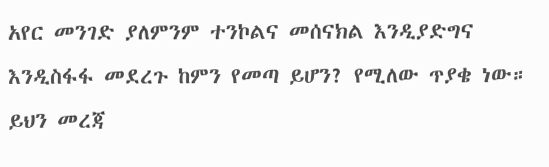አየር መንገድ ያለምንም ተንኮልና መሰናክል እንዲያድግና እንዲስፋፋ መደረጉ ከምን የመጣ ይሆን? የሚለው ጥያቄ ነው።
ይህን መረጃ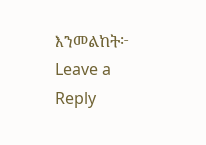እንመልከት፦
Leave a Reply